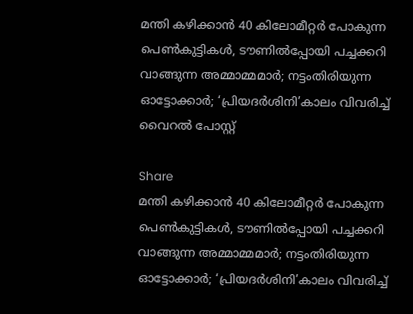മന്തി കഴിക്കാന്‍ 40 കിലോമീറ്റര്‍ പോകുന്ന പെണ്‍കുട്ടികള്‍, ടൗണില്‍പ്പോയി പച്ചക്കറി വാങ്ങുന്ന അമ്മാമ്മമാര്‍; നട്ടംതിരിയുന്ന ഓട്ടോക്കാര്‍; ‘പ്രിയദര്‍ശിനി’കാലം വിവരിച്ച് വൈറല്‍ പോസ്റ്റ്

Share
മന്തി കഴിക്കാന്‍ 40 കിലോമീറ്റര്‍ പോകുന്ന പെണ്‍കുട്ടികള്‍, ടൗണില്‍പ്പോയി പച്ചക്കറി വാങ്ങുന്ന അമ്മാമ്മമാര്‍; നട്ടംതിരിയുന്ന ഓട്ടോക്കാര്‍; ‘പ്രിയദര്‍ശിനി’കാലം വിവരിച്ച്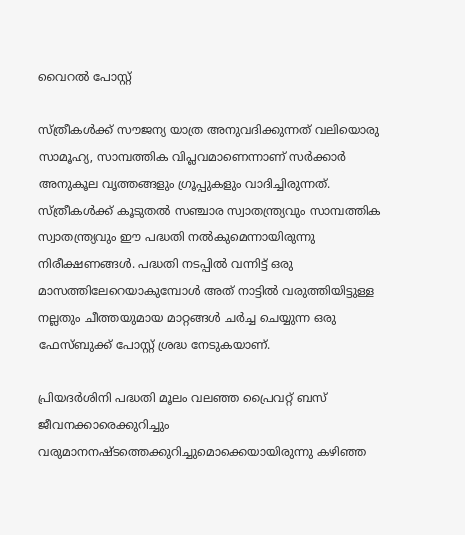വൈറല്‍ പോസ്റ്റ്

സ്ത്രീകള്‍ക്ക് സൗജന്യ യാത്ര അനുവദിക്കുന്നത് വലിയൊരു സാമൂഹ്യ, സാമ്പത്തിക വിപ്ലവമാണെന്നാണ് സര്‍ക്കാര്‍ അനുകൂല വൃത്തങ്ങളും ഗ്രൂപ്പുകളും വാദിച്ചിരുന്നത്. സ്ത്രീകള്‍ക്ക് കൂടുതല്‍ സഞ്ചാര സ്വാതന്ത്ര്യവും സാമ്പത്തിക സ്വാതന്ത്ര്യവും ഈ പദ്ധതി നല്‍കുമെന്നായിരുന്നു നിരീക്ഷണങ്ങള്‍. പദ്ധതി നടപ്പില്‍ വന്നിട്ട് ഒരു മാസത്തിലേറെയാകുമ്പോള്‍ അത് നാട്ടില്‍ വരുത്തിയിട്ടുള്ള നല്ലതും ചീത്തയുമായ മാറ്റങ്ങള്‍ ചര്‍ച്ച ചെയ്യുന്ന ഒരു ഫേസ്ബുക്ക് പോസ്റ്റ് ശ്രദ്ധ നേടുകയാണ്.

പ്രിയദര്‍ശിനി പദ്ധതി മൂലം വലഞ്ഞ പ്രൈവറ്റ് ബസ് ജീവനക്കാരെക്കുറിച്ചും വരുമാനനഷ്ടത്തെക്കുറിച്ചുമൊക്കെയായിരുന്നു കഴിഞ്ഞ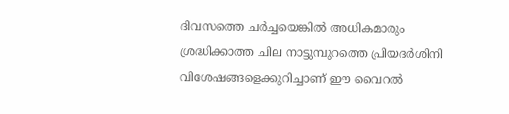ദിവസത്തെ ചര്‍ച്ചയെങ്കില്‍ അധികമാരും ശ്രദ്ധിക്കാത്ത ചില നാട്ടുമ്പുറത്തെ പ്രിയദര്‍ശിനി വിശേഷങ്ങളെക്കുറിച്ചാണ് ഈ വൈറല്‍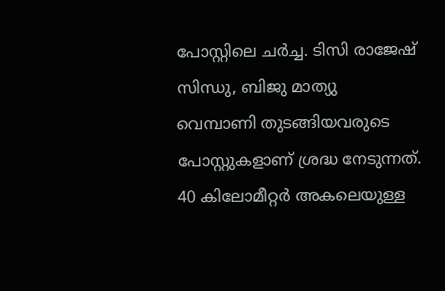പോസ്റ്റിലെ ചര്‍ച്ച. ടിസി രാജേഷ് സിന്ധു, ബിജു മാത്യു വെമ്പാണി തുടങ്ങിയവരുടെ പോസ്റ്റുകളാണ് ശ്രദ്ധ നേടുന്നത്. 40 കിലോമീറ്റര്‍ അകലെയുള്ള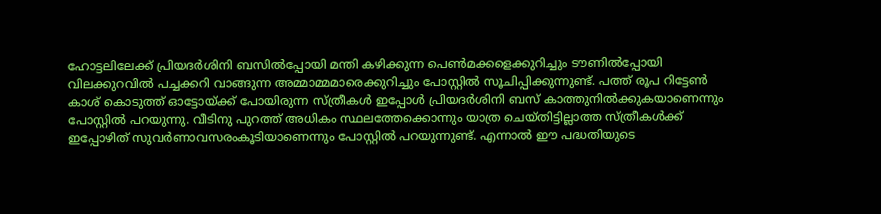ഹോട്ടലിലേക്ക് പ്രിയദര്‍ശിനി ബസില്‍പ്പോയി മന്തി കഴിക്കുന്ന പെണ്‍മക്കളെക്കുറിച്ചും ടൗണില്‍പ്പോയി വിലക്കുറവില്‍ പച്ചക്കറി വാങ്ങുന്ന അമ്മാമ്മമാരെക്കുറിച്ചും പോസ്റ്റില്‍ സൂചിപ്പിക്കുന്നുണ്ട്. പത്ത് രൂപ റിട്ടേണ്‍ കാശ് കൊടുത്ത് ഓട്ടോയ്ക്ക് പോയിരുന്ന സ്ത്രീകള്‍ ഇപ്പോള്‍ പ്രിയദര്‍ശിനി ബസ് കാത്തുനില്‍ക്കുകയാണെന്നും പോസ്റ്റില്‍ പറയുന്നു. വീടിനു പുറത്ത് അധികം സ്ഥലത്തേക്കൊന്നും യാത്ര ചെയ്തിട്ടില്ലാത്ത സ്ത്രീകള്‍ക്ക് ഇപ്പോഴിത് സുവര്‍ണാവസരംകൂടിയാണെന്നും പോസ്റ്റില്‍ പറയുന്നുണ്ട്. എന്നാല്‍ ഈ പദ്ധതിയുടെ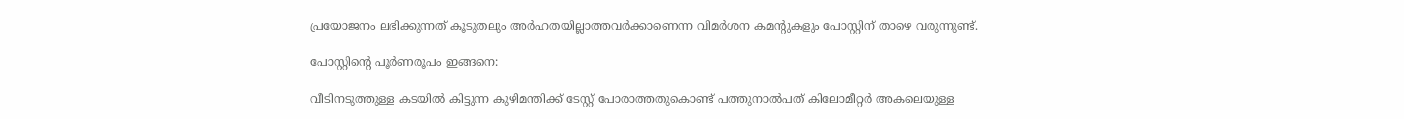പ്രയോജനം ലഭിക്കുന്നത് കൂടുതലും അര്‍ഹതയില്ലാത്തവര്‍ക്കാണെന്ന വിമര്‍ശന കമന്റുകളും പോസ്റ്റിന് താഴെ വരുന്നുണ്ട്.

പോസ്റ്റിന്റെ പൂര്‍ണരൂപം ഇങ്ങനെ:

വീടിനടുത്തുള്ള കടയില്‍ കിട്ടുന്ന കുഴിമന്തിക്ക് ടേസ്റ്റ് പോരാത്തതുകൊണ്ട് പത്തുനാല്‍പത് കിലോമീറ്റര്‍ അകലെയുള്ള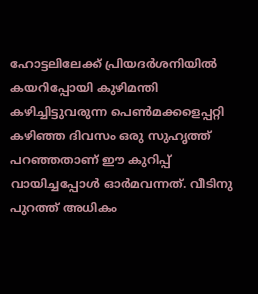ഹോട്ടലിലേക്ക് പ്രിയദര്‍ശനിയില്‍ കയറിപ്പോയി കുഴിമന്തി കഴിച്ചിട്ടുവരുന്ന പെണ്‍മക്കളെപ്പറ്റി കഴിഞ്ഞ ദിവസം ഒരു സുഹൃത്ത് പറഞ്ഞതാണ് ഈ കുറിപ്പ് വായിച്ചപ്പോള്‍ ഓര്‍മവന്നത്. വീടിനു പുറത്ത് അധികം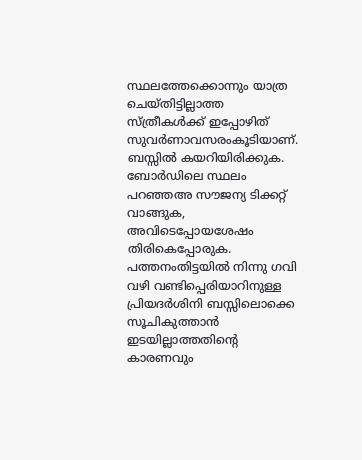സ്ഥലത്തേക്കൊന്നും യാത്ര ചെയ്തിട്ടില്ലാത്ത സ്ത്രീകള്‍ക്ക് ഇപ്പോഴിത് സുവര്‍ണാവസരംകൂടിയാണ്. ബസ്സില്‍ കയറിയിരിക്കുക. ബോര്‍ഡിലെ സ്ഥലം പറഞ്ഞഅ സൗജന്യ ടിക്കറ്റ് വാങ്ങുക, അവിടെപ്പോയശേഷം തിരികെപ്പോരുക. പത്തനംതിട്ടയില്‍ നിന്നു ഗവി വഴി വണ്ടിപ്പെരിയാറിനുള്ള പ്രിയദര്‍ശിനി ബസ്സിലൊക്കെ സൂചികുത്താന്‍ ഇടയില്ലാത്തതിന്റെ കാരണവും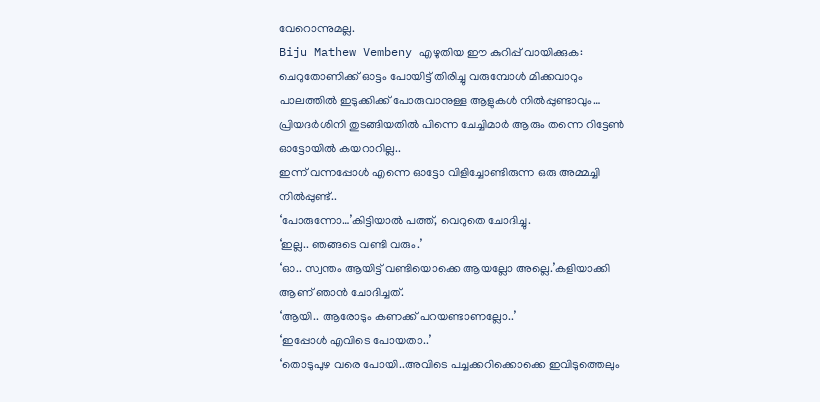വേറൊന്നുമല്ല.
Biju Mathew Vembeny എഴുതിയ ഈ കുറിപ്പ് വായിക്കുക:
ചെറുതോണിക്ക് ഓട്ടം പോയിട്ട് തിരിച്ചു വരുമ്പോള്‍ മിക്കവാറും പാലത്തില്‍ ഇടുക്കിക്ക് പോരുവാനുള്ള ആളുകള്‍ നില്‍പ്പുണ്ടാവും…
പ്രിയദര്‍ശിനി തുടങ്ങിയതില്‍ പിന്നെ ചേച്ചിമാര്‍ ആരും തന്നെ റിട്ടേണ്‍ ഓട്ടോയില്‍ കയറാറില്ല..
ഇന്ന് വന്നപ്പോള്‍ എന്നെ ഓട്ടോ വിളിച്ചോണ്ടിരുന്ന ഒരു അമ്മച്ചി നില്‍പ്പുണ്ട്..
‘പോരുന്നോ…’കിട്ടിയാല്‍ പത്ത്, വെറുതെ ചോദിച്ചു.
‘ഇല്ല.. ഞങ്ങടെ വണ്ടി വരും.’
‘ഓ.. സ്വന്തം ആയിട്ട് വണ്ടിയൊക്കെ ആയല്ലോ അല്ലെ.’കളിയാക്കി ആണ് ഞാന്‍ ചോദിച്ചത്.
‘ആയി.. ആരോടും കണക്ക് പറയണ്ടാണല്ലോ..’
‘ഇപ്പോള്‍ എവിടെ പോയതാ..’
‘തൊടുപുഴ വരെ പോയി..അവിടെ പച്ചക്കറിക്കൊക്കെ ഇവിടുത്തെലും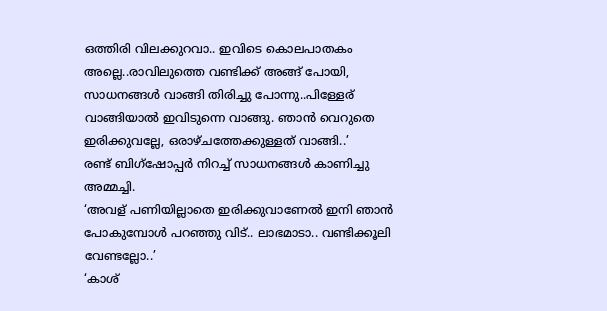ഒത്തിരി വിലക്കുറവാ.. ഇവിടെ കൊലപാതകം അല്ലെ..രാവിലുത്തെ വണ്ടിക്ക് അങ്ങ് പോയി, സാധനങ്ങള്‍ വാങ്ങി തിരിച്ചു പോന്നു..പിള്ളേര് വാങ്ങിയാല്‍ ഇവിടുന്നെ വാങ്ങു. ഞാന്‍ വെറുതെ ഇരിക്കുവല്ലേ, ഒരാഴ്ചത്തേക്കുള്ളത് വാങ്ങി..’
രണ്ട് ബിഗ്‌ഷോപ്പര്‍ നിറച്ച് സാധനങ്ങള്‍ കാണിച്ചു അമ്മച്ചി.
‘അവള് പണിയില്ലാതെ ഇരിക്കുവാണേല്‍ ഇനി ഞാന്‍ പോകുമ്പോള്‍ പറഞ്ഞു വിട്.. ലാഭമാടാ.. വണ്ടിക്കൂലി വേണ്ടല്ലോ..’
‘കാശ്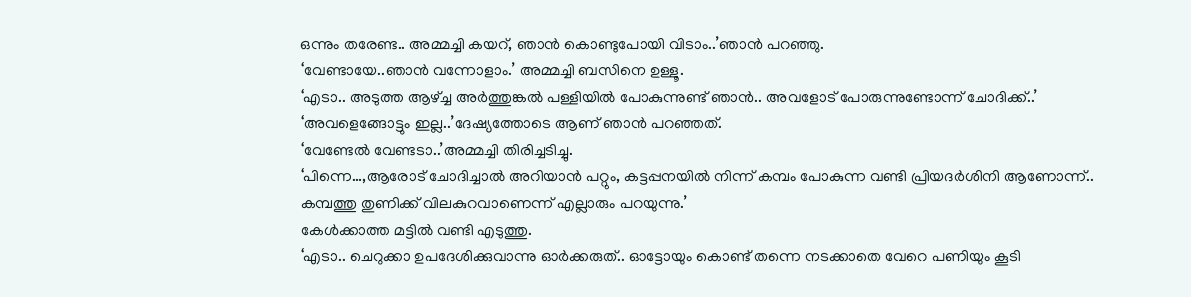ഒന്നും തരേണ്ട.. അമ്മച്ചി കയറ്, ഞാന്‍ കൊണ്ടുപോയി വിടാം..’ഞാന്‍ പറഞ്ഞു.
‘വേണ്ടായേ..ഞാന്‍ വന്നോളാം.’ അമ്മച്ചി ബസിനെ ഉള്ളൂ.
‘എടാ.. അടുത്ത ആഴ്ച്ച അര്‍ത്തുങ്കല്‍ പള്ളിയില്‍ പോകുന്നുണ്ട് ഞാന്‍.. അവളോട് പോരുന്നുണ്ടോന്ന് ചോദിക്ക്..’
‘അവളെങ്ങോട്ടും ഇല്ല..’ദേഷ്യത്തോടെ ആണ് ഞാന്‍ പറഞ്ഞത്.
‘വേണ്ടേല്‍ വേണ്ടടാ..’അമ്മച്ചി തിരിച്ചടിച്ചു.
‘പിന്നെ…,ആരോട് ചോദിച്ചാല്‍ അറിയാന്‍ പറ്റും, കട്ടപ്പനയില്‍ നിന്ന് കമ്പം പോകുന്ന വണ്ടി പ്രിയദര്‍ശിനി ആണോന്ന്.. കമ്പത്തു തുണിക്ക് വിലകുറവാണെന്ന് എല്ലാരും പറയുന്നു.’
കേള്‍ക്കാത്ത മട്ടില്‍ വണ്ടി എടുത്തു.
‘എടാ.. ചെറുക്കാ ഉപദേശിക്കുവാന്നു ഓര്‍ക്കരുത്.. ഓട്ടോയും കൊണ്ട് തന്നെ നടക്കാതെ വേറെ പണിയും കൂടി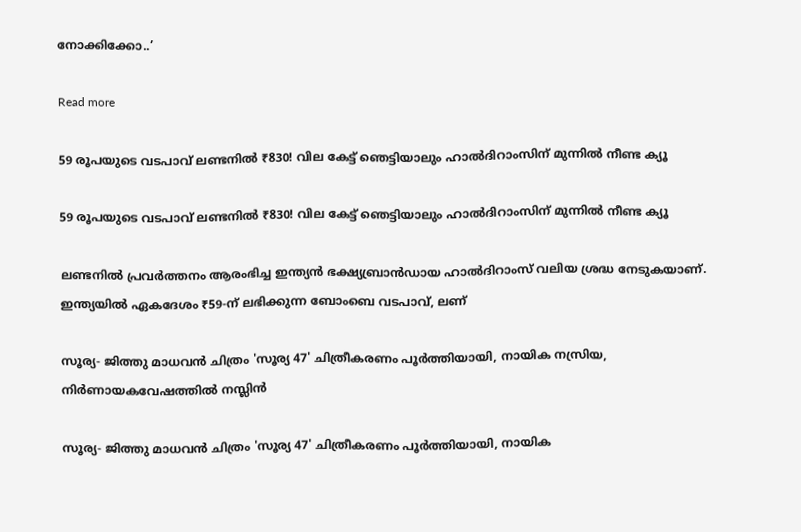നോക്കിക്കോ..’

Read more

59 രൂപയുടെ വടപാവ് ലണ്ടനിൽ ₹830! വില കേട്ട് ഞെട്ടിയാലും ഹാൽദിറാംസിന് മുന്നിൽ നീണ്ട ക്യൂ

59 രൂപയുടെ വടപാവ് ലണ്ടനിൽ ₹830! വില കേട്ട് ഞെട്ടിയാലും ഹാൽദിറാംസിന് മുന്നിൽ നീണ്ട ക്യൂ

ലണ്ടനിൽ പ്രവർത്തനം ആരംഭിച്ച ഇന്ത്യൻ ഭക്ഷ്യബ്രാൻഡായ ഹാൽദിറാംസ് വലിയ ശ്രദ്ധ നേടുകയാണ്. ഇന്ത്യയിൽ ഏകദേശം ₹59-ന് ലഭിക്കുന്ന ബോംബെ വടപാവ്, ലണ്

സൂര്യ- ജിത്തു മാധവൻ ചിത്രം 'സൂര്യ 47' ചിത്രീകരണം പൂർത്തിയായി, നായിക നസ്രിയ, നിർണായകവേഷത്തിൽ നസ്ലിൻ

സൂര്യ- ജിത്തു മാധവൻ ചിത്രം 'സൂര്യ 47' ചിത്രീകരണം പൂർത്തിയായി, നായിക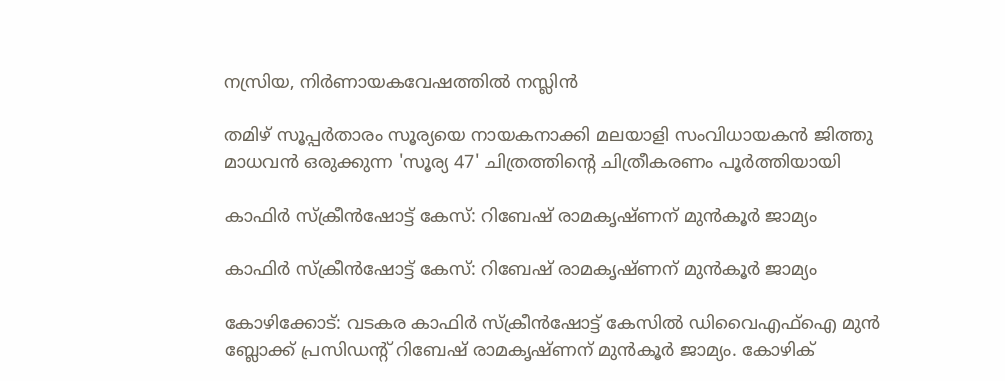നസ്രിയ, നിർണായകവേഷത്തിൽ നസ്ലിൻ

തമിഴ് സൂപ്പർതാരം സൂര്യയെ നായകനാക്കി മലയാളി സംവിധായകൻ ജിത്തു മാധവൻ ഒരുക്കുന്ന 'സൂര്യ 47' ചിത്രത്തിന്റെ ചിത്രീകരണം പൂർത്തിയായി

കാഫിർ സ്ക്രീൻഷോട്ട് കേസ്: റിബേഷ് രാമകൃഷ്ണന് മുൻകൂർ ജാമ്യം

കാഫിർ സ്ക്രീൻഷോട്ട് കേസ്: റിബേഷ് രാമകൃഷ്ണന് മുൻകൂർ ജാമ്യം

കോഴിക്കോട്: വടകര കാഫിര്‍ സ്‌ക്രീന്‍ഷോട്ട് കേസില്‍ ഡിവൈഎഫ്‌ഐ മുന്‍ ബ്ലോക്ക് പ്രസിഡന്റ് റിബേഷ് രാമകൃഷ്ണന് മുന്‍കൂര്‍ ജാമ്യം. കോഴിക്